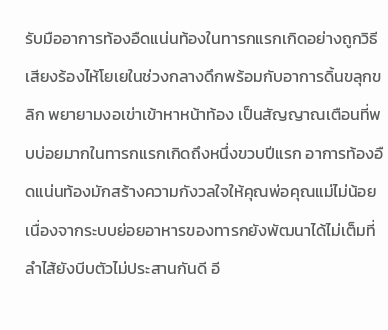รับมืออาการท้องอืดแน่นท้องในทารกแรกเกิดอย่างถูกวิธี
เสียงร้องไห้โยเยในช่วงกลางดึกพร้อมกับอาการดิ้นขลุกขลิก พยายามงอเข่าเข้าหาหน้าท้อง เป็นสัญญาณเตือนที่พบบ่อยมากในทารกแรกเกิดถึงหนึ่งขวบปีแรก อาการท้องอืดแน่นท้องมักสร้างความกังวลใจให้คุณพ่อคุณแม่ไม่น้อย เนื่องจากระบบย่อยอาหารของทารกยังพัฒนาได้ไม่เต็มที่ ลำไส้ยังบีบตัวไม่ประสานกันดี อี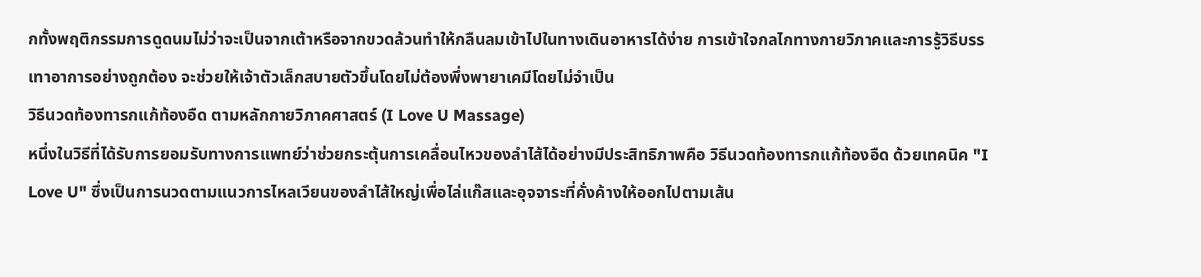กทั้งพฤติกรรมการดูดนมไม่ว่าจะเป็นจากเต้าหรือจากขวดล้วนทำให้กลืนลมเข้าไปในทางเดินอาหารได้ง่าย การเข้าใจกลไกทางกายวิภาคและการรู้วิธีบรรเทาอาการอย่างถูกต้อง จะช่วยให้เจ้าตัวเล็กสบายตัวขึ้นโดยไม่ต้องพึ่งพายาเคมีโดยไม่จำเป็น
วิธีนวดท้องทารกแก้ท้องอืด ตามหลักกายวิภาคศาสตร์ (I Love U Massage)
หนึ่งในวิธีที่ได้รับการยอมรับทางการแพทย์ว่าช่วยกระตุ้นการเคลื่อนไหวของลำไส้ได้อย่างมีประสิทธิภาพคือ วิธีนวดท้องทารกแก้ท้องอืด ด้วยเทคนิค "I Love U" ซึ่งเป็นการนวดตามแนวการไหลเวียนของลำไส้ใหญ่เพื่อไล่แก๊สและอุจจาระที่คั่งค้างให้ออกไปตามเส้น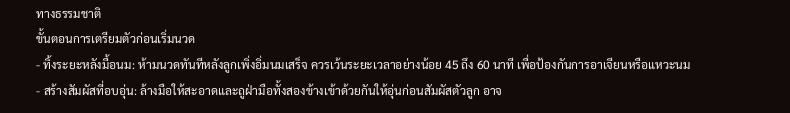ทางธรรมชาติ
ขั้นตอนการเตรียมตัวก่อนเริ่มนวด
- ทิ้งระยะหลังมื้อนม: ห้ามนวดทันทีหลังลูกเพิ่งอิ่มนมเสร็จ ควรเว้นระยะเวลาอย่างน้อย 45 ถึง 60 นาที เพื่อป้องกันการอาเจียนหรือแหวะนม
- สร้างสัมผัสที่อบอุ่น: ล้างมือให้สะอาดและถูฝ่ามือทั้งสองข้างเข้าด้วยกันให้อุ่นก่อนสัมผัสตัวลูก อาจ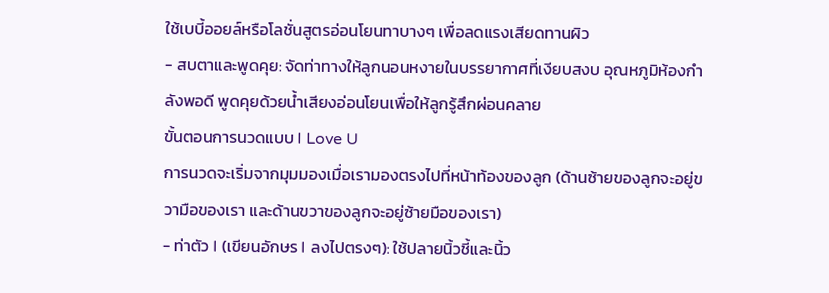ใช้เบบี้ออยล์หรือโลชั่นสูตรอ่อนโยนทาบางๆ เพื่อลดแรงเสียดทานผิว
- สบตาและพูดคุย: จัดท่าทางให้ลูกนอนหงายในบรรยากาศที่เงียบสงบ อุณหภูมิห้องกำลังพอดี พูดคุยด้วยน้ำเสียงอ่อนโยนเพื่อให้ลูกรู้สึกผ่อนคลาย
ขั้นตอนการนวดแบบ I Love U
การนวดจะเริ่มจากมุมมองเมื่อเรามองตรงไปที่หน้าท้องของลูก (ด้านซ้ายของลูกจะอยู่ขวามือของเรา และด้านขวาของลูกจะอยู่ซ้ายมือของเรา)
- ท่าตัว I (เขียนอักษร I ลงไปตรงๆ): ใช้ปลายนิ้วชี้และนิ้ว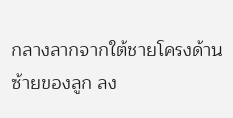กลางลากจากใต้ชายโครงด้านซ้ายของลูก ลง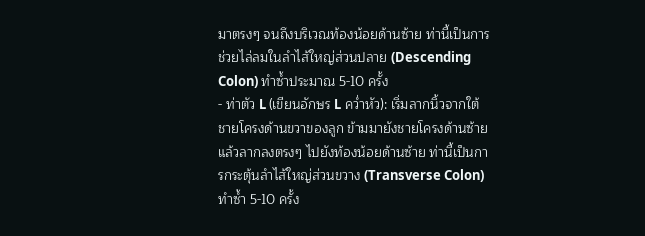มาตรงๆ จนถึงบริเวณท้องน้อยด้านซ้าย ท่านี้เป็นการช่วยไล่ลมในลำไส้ใหญ่ส่วนปลาย (Descending Colon) ทำซ้ำประมาณ 5-10 ครั้ง
- ท่าตัว L (เขียนอักษร L คว่ำหัว): เริ่มลากนิ้วจากใต้ชายโครงด้านขวาของลูก ข้ามมายังชายโครงด้านซ้าย แล้วลากลงตรงๆ ไปยังท้องน้อยด้านซ้าย ท่านี้เป็นการกระตุ้นลำไส้ใหญ่ส่วนขวาง (Transverse Colon) ทำซ้ำ 5-10 ครั้ง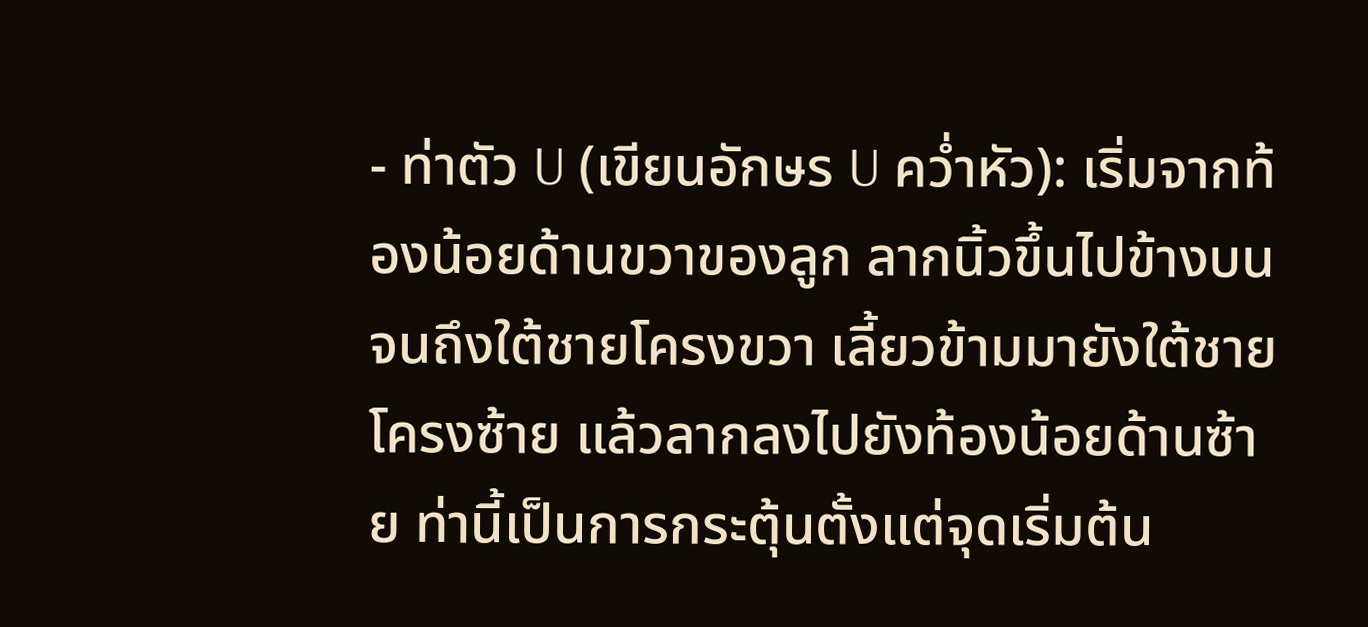- ท่าตัว U (เขียนอักษร U คว่ำหัว): เริ่มจากท้องน้อยด้านขวาของลูก ลากนิ้วขึ้นไปข้างบนจนถึงใต้ชายโครงขวา เลี้ยวข้ามมายังใต้ชายโครงซ้าย แล้วลากลงไปยังท้องน้อยด้านซ้าย ท่านี้เป็นการกระตุ้นตั้งแต่จุดเริ่มต้น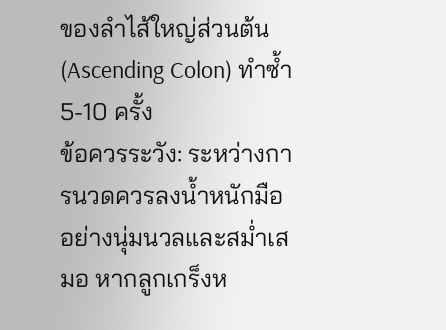ของลำไส้ใหญ่ส่วนต้น (Ascending Colon) ทำซ้ำ 5-10 ครั้ง
ข้อควรระวัง: ระหว่างการนวดควรลงน้ำหนักมืออย่างนุ่มนวลและสม่ำเสมอ หากลูกเกร็งห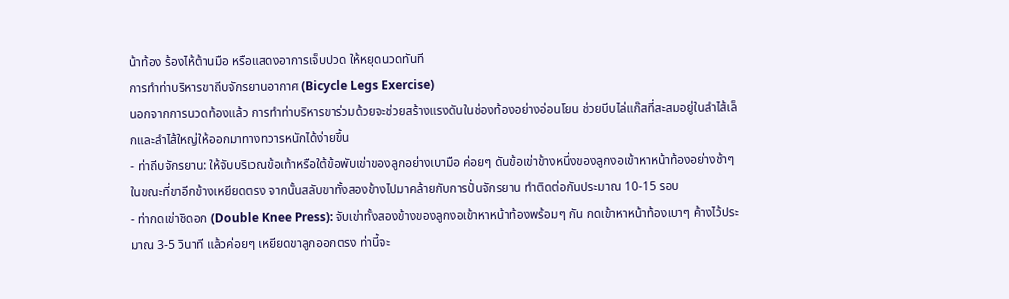น้าท้อง ร้องไห้ต้านมือ หรือแสดงอาการเจ็บปวด ให้หยุดนวดทันที
การทำท่าบริหารขาถีบจักรยานอากาศ (Bicycle Legs Exercise)
นอกจากการนวดท้องแล้ว การทำท่าบริหารขาร่วมด้วยจะช่วยสร้างแรงดันในช่องท้องอย่างอ่อนโยน ช่วยบีบไล่แก๊สที่สะสมอยู่ในลำไส้เล็กและลำไส้ใหญ่ให้ออกมาทางทวารหนักได้ง่ายขึ้น
- ท่าถีบจักรยาน: ให้จับบริเวณข้อเท้าหรือใต้ข้อพับเข่าของลูกอย่างเบามือ ค่อยๆ ดันข้อเข่าข้างหนึ่งของลูกงอเข้าหาหน้าท้องอย่างช้าๆ ในขณะที่ขาอีกข้างเหยียดตรง จากนั้นสลับขาทั้งสองข้างไปมาคล้ายกับการปั่นจักรยาน ทำติดต่อกันประมาณ 10-15 รอบ
- ท่ากดเข่าชิดอก (Double Knee Press): จับเข่าทั้งสองข้างของลูกงอเข้าหาหน้าท้องพร้อมๆ กัน กดเข้าหาหน้าท้องเบาๆ ค้างไว้ประมาณ 3-5 วินาที แล้วค่อยๆ เหยียดขาลูกออกตรง ท่านี้จะ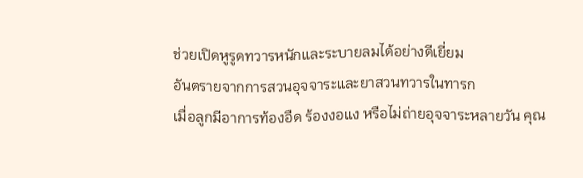ช่วยเปิดหูรูดทวารหนักและระบายลมได้อย่างดีเยี่ยม
อันตรายจากการสวนอุจจาระและยาสวนทวารในทารก
เมื่อลูกมีอาการท้องอืด ร้องงอแง หรือไม่ถ่ายอุจจาระหลายวัน คุณ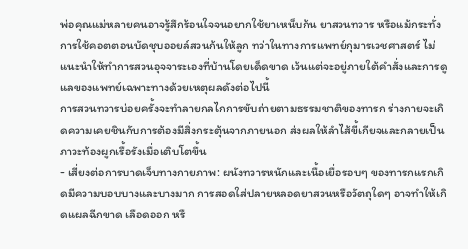พ่อคุณแม่หลายคนอาจรู้สึกร้อนใจจนอยากใช้ยาเหน็บก้น ยาสวนทวาร หรือแม้กระทั่งการใช้คอตตอนบัดชุบออยล์สวนก้นให้ลูก ทว่าในทางการแพทย์กุมารเวชศาสตร์ ไม่แนะนำให้ทำการสวนอุจจาระเองที่บ้านโดยเด็ดขาด เว้นแต่จะอยู่ภายใต้คำสั่งและการดูแลของแพทย์เฉพาะทางด้วยเหตุผลดังต่อไปนี้
การสวนทวารบ่อยครั้งจะทำลายกลไกการขับถ่ายตามธรรมชาติของทารก ร่างกายจะเกิดความเคยชินกับการต้องมีสิ่งกระตุ้นจากภายนอก ส่งผลให้ลำไส้ขี้เกียจและกลายเป็นภาวะท้องผูกเรื้อรังเมื่อเติบโตขึ้น
- เสี่ยงต่อการบาดเจ็บทางกายภาพ: ผนังทวารหนักและเนื้อเยื่อรอบๆ ของทารกแรกเกิดมีความบอบบางและบางมาก การสอดใส่ปลายหลอดยาสวนหรือวัตถุใดๆ อาจทำให้เกิดแผลฉีกขาด เลือดออก หรื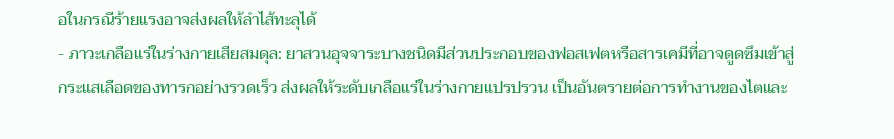อในกรณีร้ายแรงอาจส่งผลให้ลำไส้ทะลุได้
- ภาวะเกลือแร่ในร่างกายเสียสมดุล: ยาสวนอุจจาระบางชนิดมีส่วนประกอบของฟอสเฟตหรือสารเคมีที่อาจดูดซึมเข้าสู่กระแสเลือดของทารกอย่างรวดเร็ว ส่งผลให้ระดับเกลือแร่ในร่างกายแปรปรวน เป็นอันตรายต่อการทำงานของไตและ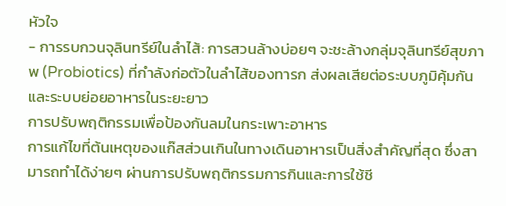หัวใจ
- การรบกวนจุลินทรีย์ในลำไส้: การสวนล้างบ่อยๆ จะชะล้างกลุ่มจุลินทรีย์สุขภาพ (Probiotics) ที่กำลังก่อตัวในลำไส้ของทารก ส่งผลเสียต่อระบบภูมิคุ้มกันและระบบย่อยอาหารในระยะยาว
การปรับพฤติกรรมเพื่อป้องกันลมในกระเพาะอาหาร
การแก้ไขที่ต้นเหตุของแก๊สส่วนเกินในทางเดินอาหารเป็นสิ่งสำคัญที่สุด ซึ่งสามารถทำได้ง่ายๆ ผ่านการปรับพฤติกรรมการกินและการใช้ชี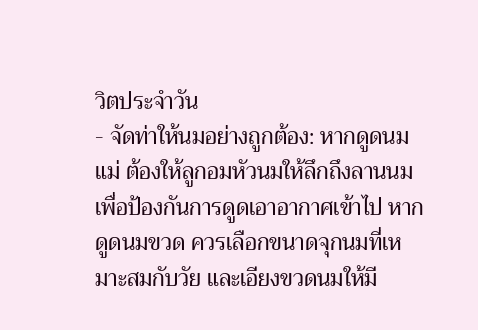วิตประจำวัน
- จัดท่าให้นมอย่างถูกต้อง: หากดูดนมแม่ ต้องให้ลูกอมหัวนมให้ลึกถึงลานนมเพื่อป้องกันการดูดเอาอากาศเข้าไป หากดูดนมขวด ควรเลือกขนาดจุกนมที่เหมาะสมกับวัย และเอียงขวดนมให้มี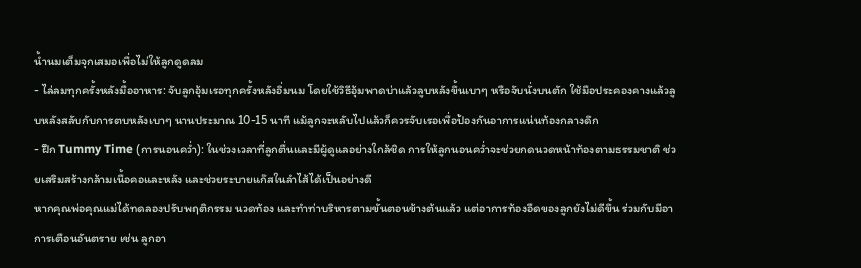น้ำนมเต็มจุกเสมอเพื่อไม่ให้ลูกดูดลม
- ไล่ลมทุกครั้งหลังมื้ออาหาร: จับลูกอุ้มเรอทุกครั้งหลังอิ่มนม โดยใช้วิธีอุ้มพาดบ่าแล้วลูบหลังขึ้นเบาๆ หรือจับนั่งบนตัก ใช้มือประคองคางแล้วลูบหลังสลับกับการตบหลังเบาๆ นานประมาณ 10-15 นาที แม้ลูกจะหลับไปแล้วก็ควรจับเรอเพื่อป้องกันอาการแน่นท้องกลางดึก
- ฝึก Tummy Time (การนอนคว่ำ): ในช่วงเวลาที่ลูกตื่นและมีผู้ดูแลอย่างใกล้ชิด การให้ลูกนอนคว่ำจะช่วยกดนวดหน้าท้องตามธรรมชาติ ช่วยเสริมสร้างกล้ามเนื้อคอและหลัง และช่วยระบายแก๊สในลำไส้ได้เป็นอย่างดี
หากคุณพ่อคุณแม่ได้ทดลองปรับพฤติกรรม นวดท้อง และทำท่าบริหารตามขั้นตอนข้างต้นแล้ว แต่อาการท้องอืดของลูกยังไม่ดีขึ้น ร่วมกับมีอาการเตือนอันตราย เช่น ลูกอา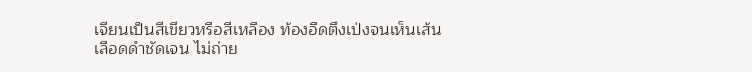เจียนเป็นสีเขียวหรือสีเหลือง ท้องอืดตึงเป่งจนเห็นเส้นเลือดดำชัดเจน ไม่ถ่าย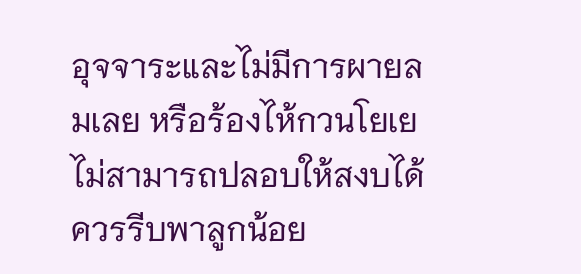อุจจาระและไม่มีการผายลมเลย หรือร้องไห้กวนโยเยไม่สามารถปลอบให้สงบได้ ควรรีบพาลูกน้อย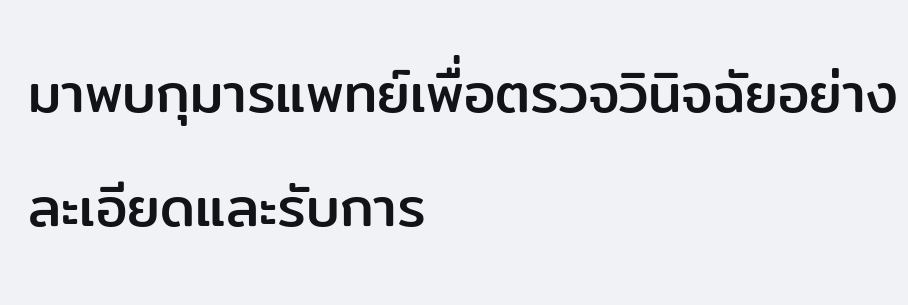มาพบกุมารแพทย์เพื่อตรวจวินิจฉัยอย่างละเอียดและรับการ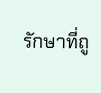รักษาที่ถู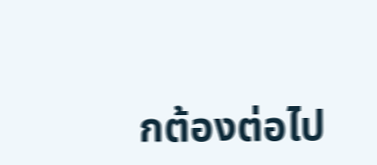กต้องต่อไป